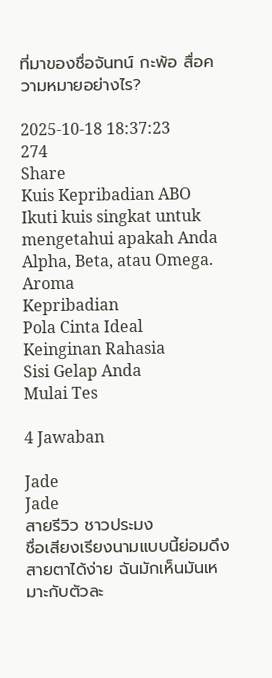ที่มาของชื่อจันทน์ กะพ้อ สื่อความหมายอย่างไร?

2025-10-18 18:37:23
274
Share
Kuis Kepribadian ABO
Ikuti kuis singkat untuk mengetahui apakah Anda Alpha, Beta, atau Omega.
Aroma
Kepribadian
Pola Cinta Ideal
Keinginan Rahasia
Sisi Gelap Anda
Mulai Tes

4 Jawaban

Jade
Jade
สายรีวิว ชาวประมง
ชื่อเสียงเรียงนามแบบนี้ย่อมดึงสายตาได้ง่าย ฉันมักเห็นมันเหมาะกับตัวละ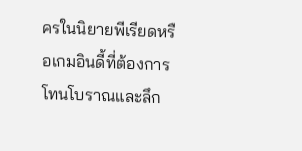ครในนิยายพีเรียดหรือเกมอินดี้ที่ต้องการโทนโบราณและลึก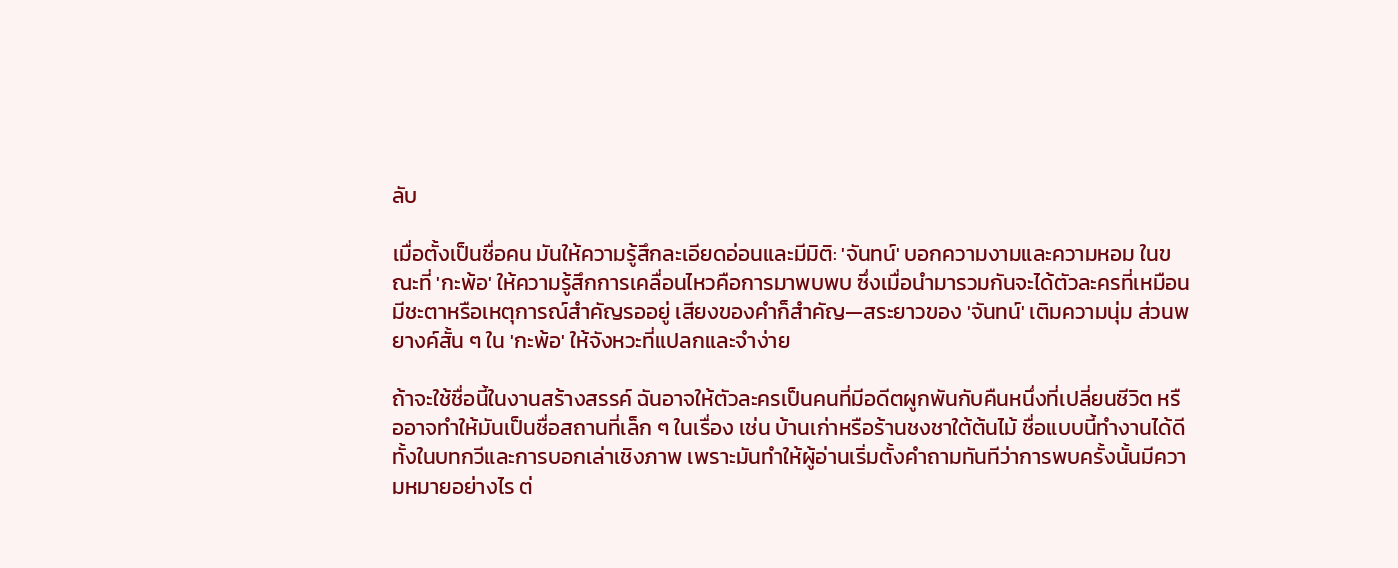ลับ

เมื่อตั้งเป็นชื่อคน มันให้ความรู้สึกละเอียดอ่อนและมีมิติ: 'จันทน์' บอกความงามและความหอม ในขณะที่ 'กะพ้อ' ให้ความรู้สึกการเคลื่อนไหวคือการมาพบพบ ซึ่งเมื่อนำมารวมกันจะได้ตัวละครที่เหมือนมีชะตาหรือเหตุการณ์สำคัญรออยู่ เสียงของคำก็สำคัญ—สระยาวของ 'จันทน์' เติมความนุ่ม ส่วนพยางค์สั้น ๆ ใน 'กะพ้อ' ให้จังหวะที่แปลกและจำง่าย

ถ้าจะใช้ชื่อนี้ในงานสร้างสรรค์ ฉันอาจให้ตัวละครเป็นคนที่มีอดีตผูกพันกับคืนหนึ่งที่เปลี่ยนชีวิต หรืออาจทำให้มันเป็นชื่อสถานที่เล็ก ๆ ในเรื่อง เช่น บ้านเก่าหรือร้านชงชาใต้ต้นไม้ ชื่อแบบนี้ทำงานได้ดีทั้งในบทกวีและการบอกเล่าเชิงภาพ เพราะมันทำให้ผู้อ่านเริ่มตั้งคำถามทันทีว่าการพบครั้งนั้นมีความหมายอย่างไร ต่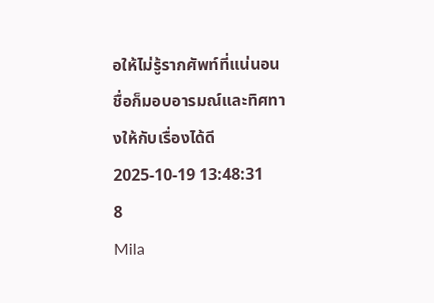อให้ไม่รู้รากศัพท์ที่แน่นอน ชื่อก็มอบอารมณ์และทิศทางให้กับเรื่องได้ดี
2025-10-19 13:48:31
8
Mila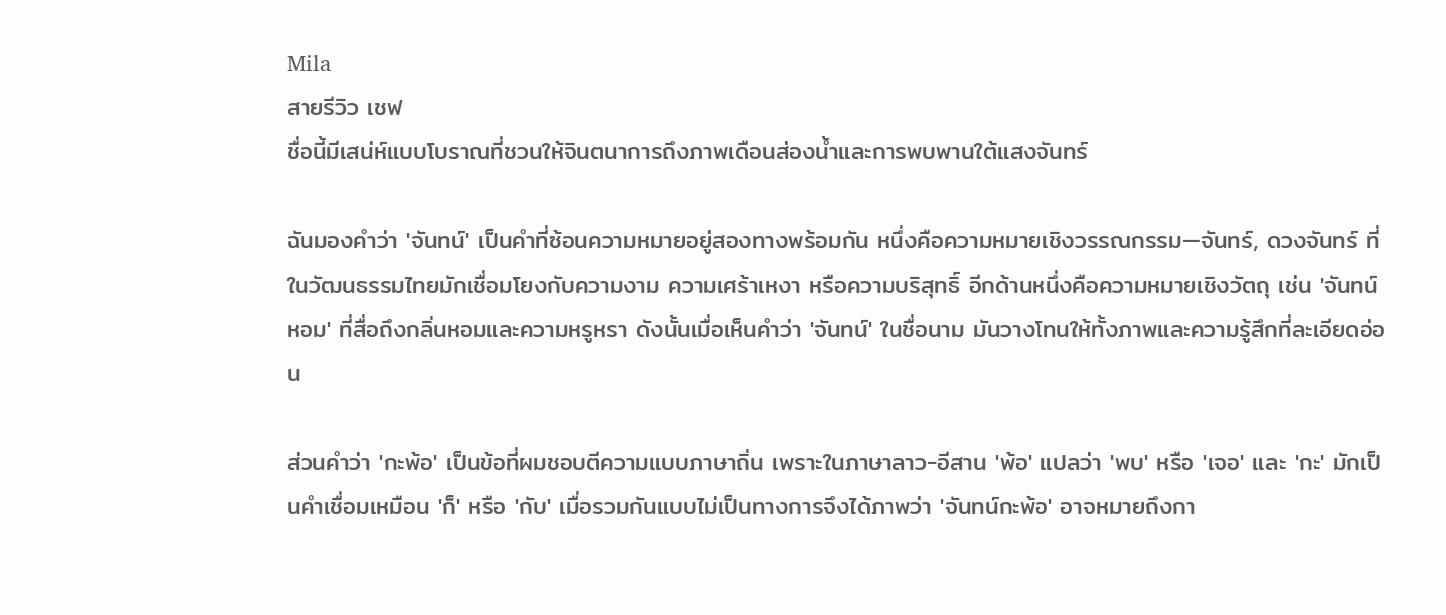Mila
สายรีวิว เชฟ
ชื่อนี้มีเสน่ห์แบบโบราณที่ชวนให้จินตนาการถึงภาพเดือนส่องน้ำและการพบพานใต้แสงจันทร์

ฉันมองคำว่า 'จันทน์' เป็นคำที่ซ้อนความหมายอยู่สองทางพร้อมกัน หนึ่งคือความหมายเชิงวรรณกรรม—จันทร์, ดวงจันทร์ ที่ในวัฒนธรรมไทยมักเชื่อมโยงกับความงาม ความเศร้าเหงา หรือความบริสุทธิ์ อีกด้านหนึ่งคือความหมายเชิงวัตถุ เช่น 'จันทน์หอม' ที่สื่อถึงกลิ่นหอมและความหรูหรา ดังนั้นเมื่อเห็นคำว่า 'จันทน์' ในชื่อนาม มันวางโทนให้ทั้งภาพและความรู้สึกที่ละเอียดอ่อน

ส่วนคำว่า 'กะพ้อ' เป็นข้อที่ผมชอบตีความแบบภาษาถิ่น เพราะในภาษาลาว-อีสาน 'พ้อ' แปลว่า 'พบ' หรือ 'เจอ' และ 'กะ' มักเป็นคำเชื่อมเหมือน 'ก็' หรือ 'กับ' เมื่อรวมกันแบบไม่เป็นทางการจึงได้ภาพว่า 'จันทน์กะพ้อ' อาจหมายถึงกา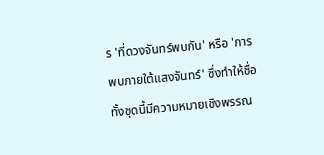ร 'ที่ดวงจันทร์พบกัน' หรือ 'การพบภายใต้แสงจันทร์' ซึ่งทำให้ชื่อทั้งชุดนี้มีความหมายเชิงพรรณ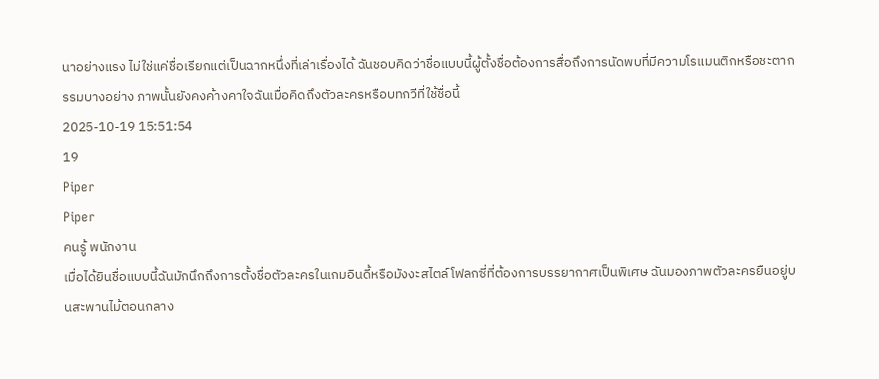นาอย่างแรง ไม่ใช่แค่ชื่อเรียกแต่เป็นฉากหนึ่งที่เล่าเรื่องได้ ฉันชอบคิดว่าชื่อแบบนี้ผู้ตั้งชื่อต้องการสื่อถึงการนัดพบที่มีความโรแมนติกหรือชะตากรรมบางอย่าง ภาพนั้นยังคงค้างคาใจฉันเมื่อคิดถึงตัวละครหรือบทกวีที่ใช้ชื่อนี้
2025-10-19 15:51:54
19
Piper
Piper
คนรู้ พนักงาน
เมื่อได้ยินชื่อแบบนี้ฉันมักนึกถึงการตั้งชื่อตัวละครในเกมอินดี้หรือมังงะสไตล์โฟลกซี่ที่ต้องการบรรยากาศเป็นพิเศษ ฉันมองภาพตัวละครยืนอยู่บนสะพานไม้ตอนกลาง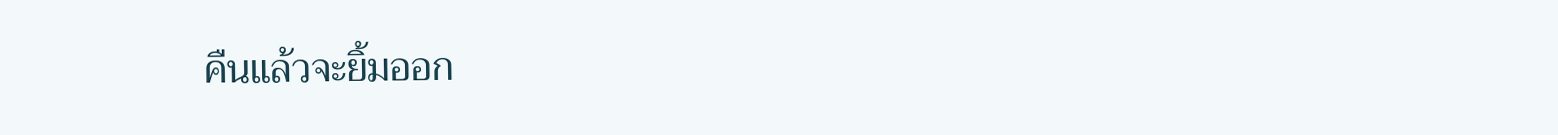คืนแล้วจะยิ้มออก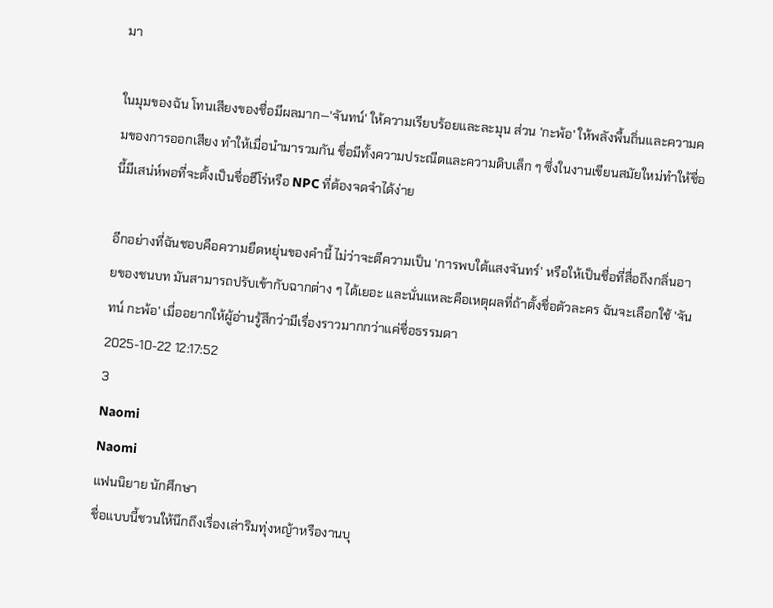มา

ในมุมของฉัน โทนเสียงของชื่อมีผลมาก—'จันทน์' ให้ความเรียบร้อยและละมุน ส่วน 'กะพ้อ' ให้พลังพื้นถิ่นและความคมของการออกเสียง ทำให้เมื่อนำมารวมกัน ชื่อมีทั้งความประณีตและความดิบเล็ก ๆ ซึ่งในงานเขียนสมัยใหม่ทำให้ชื่อนี้มีเสน่ห์พอที่จะตั้งเป็นชื่อฮีโร่หรือ NPC ที่ต้องจดจำได้ง่าย

อีกอย่างที่ฉันชอบคือความยืดหยุ่นของคำนี้ ไม่ว่าจะตีความเป็น 'การพบใต้แสงจันทร์' หรือให้เป็นชื่อที่สื่อถึงกลิ่นอายของชนบท มันสามารถปรับเข้ากับฉากต่าง ๆ ได้เยอะ และนั่นแหละคือเหตุผลที่ถ้าตั้งชื่อตัวละคร ฉันจะเลือกใช้ 'จันทน์ กะพ้อ' เมื่ออยากให้ผู้อ่านรู้สึกว่ามีเรื่องราวมากกว่าแค่ชื่อธรรมดา
2025-10-22 12:17:52
3
Naomi
Naomi
แฟนนิยาย นักศึกษา
ชื่อแบบนี้ชวนให้นึกถึงเรื่องเล่าริมทุ่งหญ้าหรืองานบุ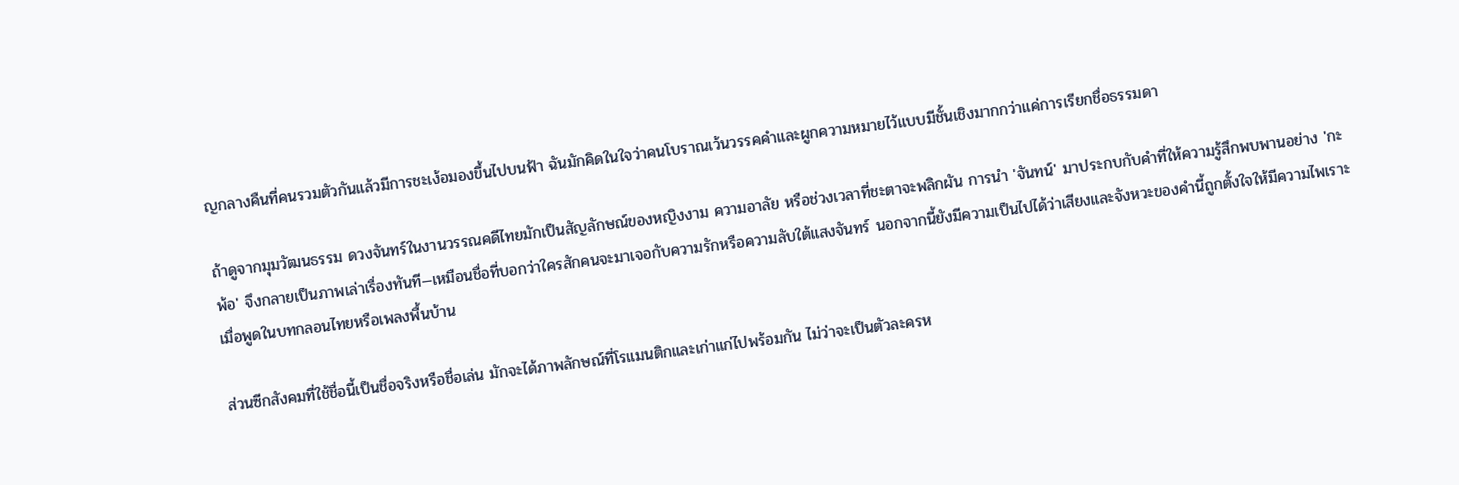ญกลางคืนที่คนรวมตัวกันแล้วมีการชะเง้อมองขึ้นไปบนฟ้า ฉันมักคิดในใจว่าคนโบราณเว้นวรรคคำและผูกความหมายไว้แบบมีชั้นเชิงมากกว่าแค่การเรียกชื่อธรรมดา

ถ้าดูจากมุมวัฒนธรรม ดวงจันทร์ในงานวรรณคดีไทยมักเป็นสัญลักษณ์ของหญิงงาม ความอาลัย หรือช่วงเวลาที่ชะตาจะพลิกผัน การนำ 'จันทน์' มาประกบกับคำที่ให้ความรู้สึกพบพานอย่าง 'กะพ้อ' จึงกลายเป็นภาพเล่าเรื่องทันที—เหมือนชื่อที่บอกว่าใครสักคนจะมาเจอกับความรักหรือความลับใต้แสงจันทร์ นอกจากนี้ยังมีความเป็นไปได้ว่าเสียงและจังหวะของคำนี้ถูกตั้งใจให้มีความไพเราะเมื่อพูดในบทกลอนไทยหรือเพลงพื้นบ้าน

ส่วนซีกสังคมที่ใช้ชื่อนี้เป็นชื่อจริงหรือชื่อเล่น มักจะได้ภาพลักษณ์ที่โรแมนติกและเก่าแก่ไปพร้อมกัน ไม่ว่าจะเป็นตัวละครห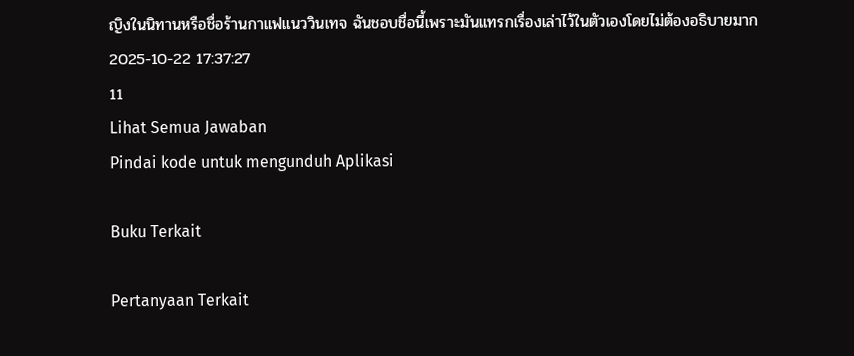ญิงในนิทานหรือชื่อร้านกาแฟแนววินเทจ ฉันชอบชื่อนี้เพราะมันแทรกเรื่องเล่าไว้ในตัวเองโดยไม่ต้องอธิบายมาก
2025-10-22 17:37:27
11
Lihat Semua Jawaban
Pindai kode untuk mengunduh Aplikasi

Buku Terkait

Pertanyaan Terkait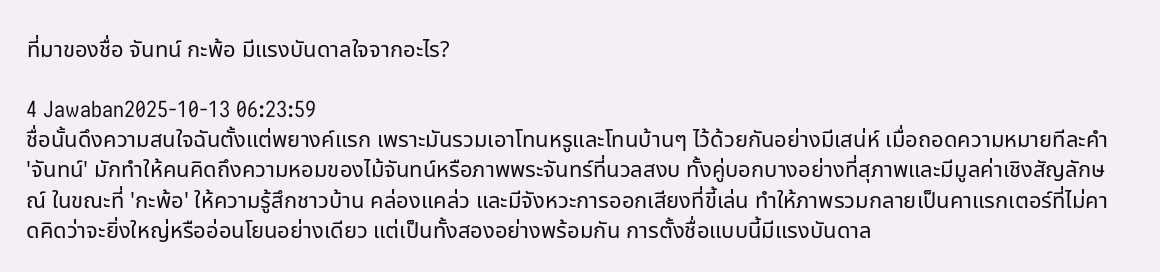ที่มาของชื่อ จันทน์ กะพ้อ มีแรงบันดาลใจจากอะไร?

4 Jawaban2025-10-13 06:23:59
ชื่อนั้นดึงความสนใจฉันตั้งแต่พยางค์แรก เพราะมันรวมเอาโทนหรูและโทนบ้านๆ ไว้ด้วยกันอย่างมีเสน่ห์ เมื่อถอดความหมายทีละคำ 'จันทน์' มักทำให้คนคิดถึงความหอมของไม้จันทน์หรือภาพพระจันทร์ที่นวลสงบ ทั้งคู่บอกบางอย่างที่สุภาพและมีมูลค่าเชิงสัญลักษณ์ ในขณะที่ 'กะพ้อ' ให้ความรู้สึกชาวบ้าน คล่องแคล่ว และมีจังหวะการออกเสียงที่ขี้เล่น ทำให้ภาพรวมกลายเป็นคาแรกเตอร์ที่ไม่คาดคิดว่าจะยิ่งใหญ่หรืออ่อนโยนอย่างเดียว แต่เป็นทั้งสองอย่างพร้อมกัน การตั้งชื่อแบบนี้มีแรงบันดาล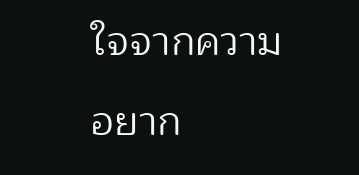ใจจากความอยาก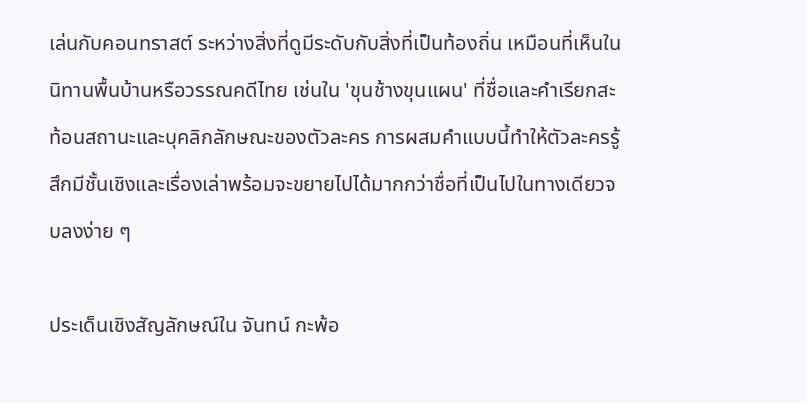เล่นกับคอนทราสต์ ระหว่างสิ่งที่ดูมีระดับกับสิ่งที่เป็นท้องถิ่น เหมือนที่เห็นในนิทานพื้นบ้านหรือวรรณคดีไทย เช่นใน 'ขุนช้างขุนแผน' ที่ชื่อและคำเรียกสะท้อนสถานะและบุคลิกลักษณะของตัวละคร การผสมคำแบบนี้ทำให้ตัวละครรู้สึกมีชั้นเชิงและเรื่องเล่าพร้อมจะขยายไปได้มากกว่าชื่อที่เป็นไปในทางเดียวจบลงง่าย ๆ

ประเด็นเชิงสัญลักษณ์ใน จันทน์ กะพ้อ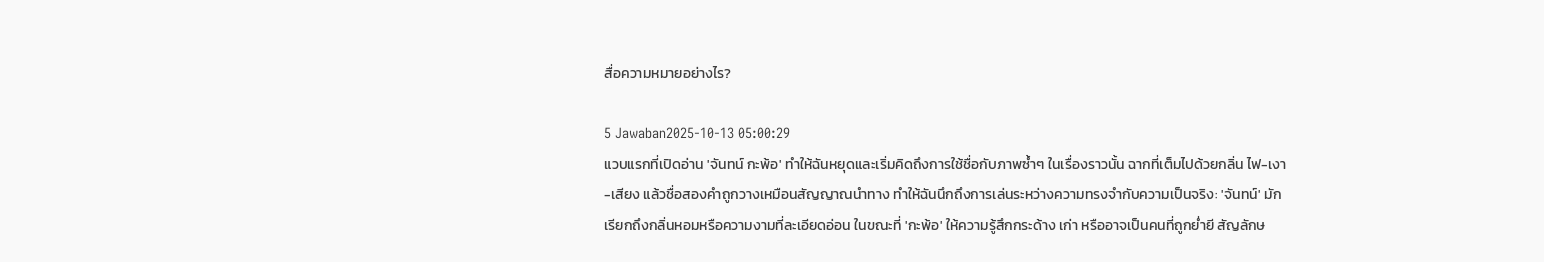สื่อความหมายอย่างไร?

5 Jawaban2025-10-13 05:00:29
แวบแรกที่เปิดอ่าน 'จันทน์ กะพ้อ' ทำให้ฉันหยุดและเริ่มคิดถึงการใช้ชื่อกับภาพซ้ำๆ ในเรื่องราวนั้น ฉากที่เต็มไปด้วยกลิ่น ไฟ-เงา-เสียง แล้วชื่อสองคำถูกวางเหมือนสัญญาณนำทาง ทำให้ฉันนึกถึงการเล่นระหว่างความทรงจำกับความเป็นจริง: 'จันทน์' มักเรียกถึงกลิ่นหอมหรือความงามที่ละเอียดอ่อน ในขณะที่ 'กะพ้อ' ให้ความรู้สึกกระด้าง เก่า หรืออาจเป็นคนที่ถูกย่ำยี สัญลักษ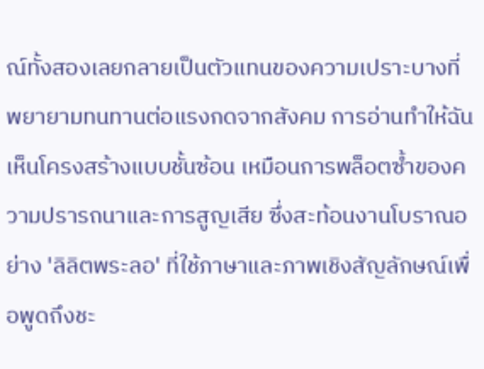ณ์ทั้งสองเลยกลายเป็นตัวแทนของความเปราะบางที่พยายามทนทานต่อแรงกดจากสังคม การอ่านทำให้ฉันเห็นโครงสร้างแบบชั้นซ้อน เหมือนการพล็อตซ้ำของความปรารถนาและการสูญเสีย ซึ่งสะท้อนงานโบราณอย่าง 'ลิลิตพระลอ' ที่ใช้ภาษาและภาพเชิงสัญลักษณ์เพื่อพูดถึงชะ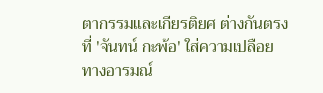ตากรรมและเกียรติยศ ต่างกันตรงที่ 'จันทน์ กะพ้อ' ใส่ความเปลือยทางอารมณ์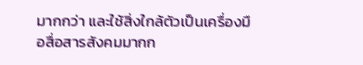มากกว่า และใช้สิ่งใกล้ตัวเป็นเครื่องมือสื่อสารสังคมมากก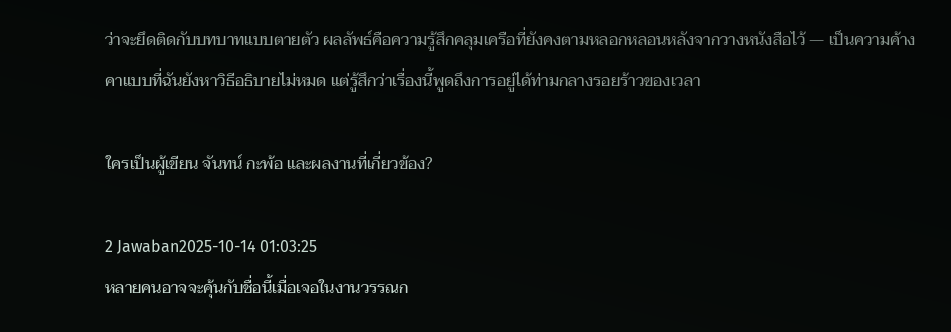ว่าจะยึดติดกับบทบาทแบบตายตัว ผลลัพธ์คือความรู้สึกคลุมเครือที่ยังคงตามหลอกหลอนหลังจากวางหนังสือไว้ — เป็นความค้างคาแบบที่ฉันยังหาวิธีอธิบายไม่หมด แต่รู้สึกว่าเรื่องนี้พูดถึงการอยู่ได้ท่ามกลางรอยร้าวของเวลา

ใครเป็นผู้เขียน จันทน์ กะพ้อ และผลงานที่เกี่ยวข้อง?

2 Jawaban2025-10-14 01:03:25
หลายคนอาจจะคุ้นกับชื่อนี้เมื่อเจอในงานวรรณก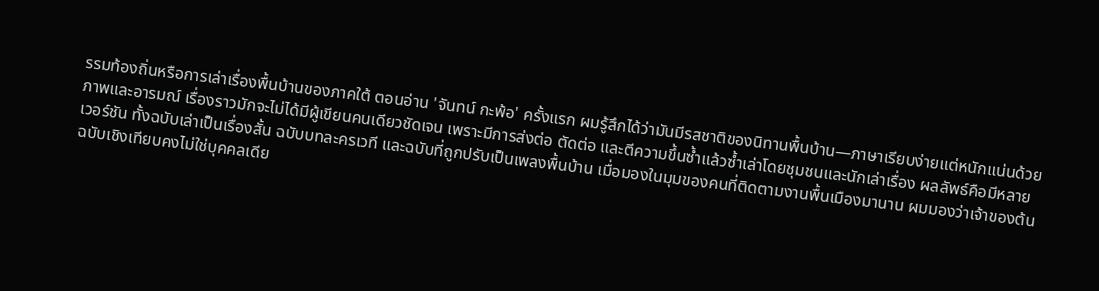รรมท้องถิ่นหรือการเล่าเรื่องพื้นบ้านของภาคใต้ ตอนอ่าน 'จันทน์ กะพ้อ' ครั้งแรก ผมรู้สึกได้ว่ามันมีรสชาติของนิทานพื้นบ้าน—ภาษาเรียบง่ายแต่หนักแน่นด้วยภาพและอารมณ์ เรื่องราวมักจะไม่ได้มีผู้เขียนคนเดียวชัดเจน เพราะมีการส่งต่อ ตัดต่อ และตีความขึ้นซ้ำแล้วซ้ำเล่าโดยชุมชนและนักเล่าเรื่อง ผลลัพธ์คือมีหลายเวอร์ชัน ทั้งฉบับเล่าเป็นเรื่องสั้น ฉบับบทละครเวที และฉบับที่ถูกปรับเป็นเพลงพื้นบ้าน เมื่อมองในมุมของคนที่ติดตามงานพื้นเมืองมานาน ผมมองว่าเจ้าของต้นฉบับเชิงเทียบคงไม่ใช่บุคคลเดีย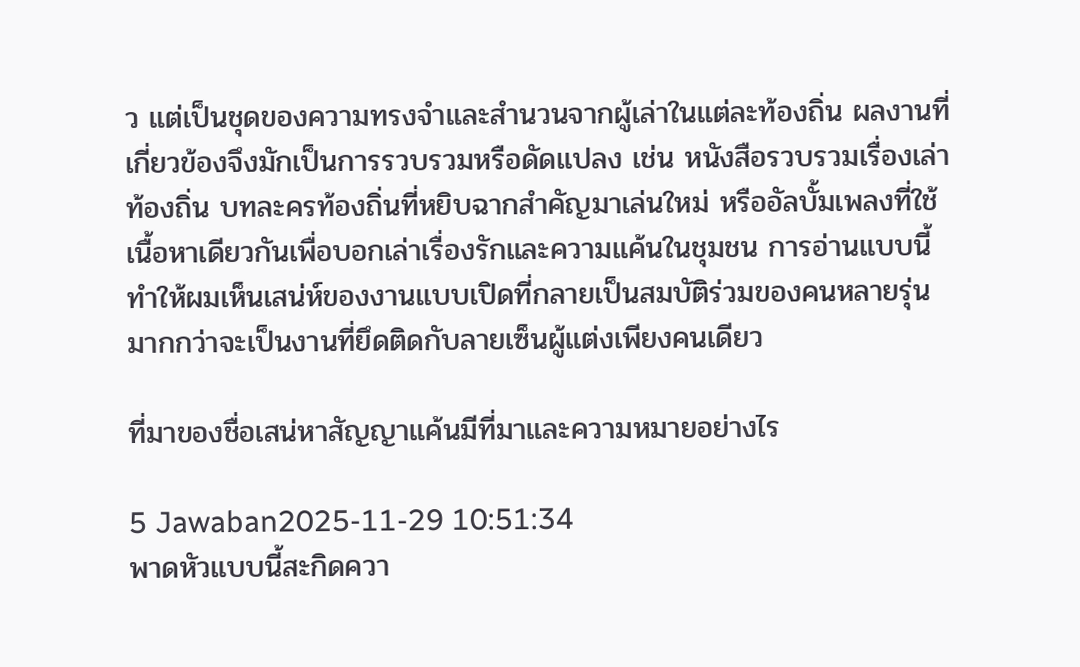ว แต่เป็นชุดของความทรงจำและสำนวนจากผู้เล่าในแต่ละท้องถิ่น ผลงานที่เกี่ยวข้องจึงมักเป็นการรวบรวมหรือดัดแปลง เช่น หนังสือรวบรวมเรื่องเล่าท้องถิ่น บทละครท้องถิ่นที่หยิบฉากสำคัญมาเล่นใหม่ หรืออัลบั้มเพลงที่ใช้เนื้อหาเดียวกันเพื่อบอกเล่าเรื่องรักและความแค้นในชุมชน การอ่านแบบนี้ทำให้ผมเห็นเสน่ห์ของงานแบบเปิดที่กลายเป็นสมบัติร่วมของคนหลายรุ่น มากกว่าจะเป็นงานที่ยึดติดกับลายเซ็นผู้แต่งเพียงคนเดียว

ที่มาของชื่อเสน่หาสัญญาแค้นมีที่มาและความหมายอย่างไร

5 Jawaban2025-11-29 10:51:34
พาดหัวแบบนี้สะกิดควา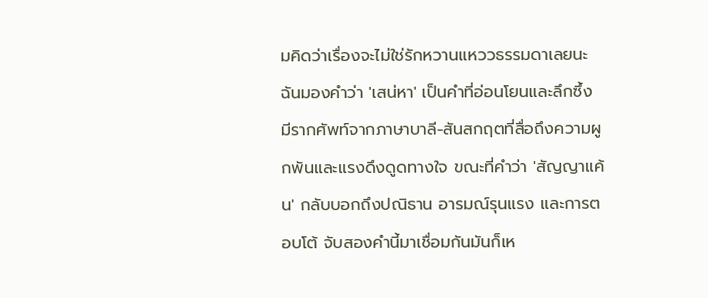มคิดว่าเรื่องจะไม่ใช่รักหวานแหววธรรมดาเลยนะ ฉันมองคำว่า 'เสน่หา' เป็นคำที่อ่อนโยนและลึกซึ้ง มีรากศัพท์จากภาษาบาลี-สันสกฤตที่สื่อถึงความผูกพันและแรงดึงดูดทางใจ ขณะที่คำว่า 'สัญญาแค้น' กลับบอกถึงปณิธาน อารมณ์รุนแรง และการตอบโต้ จับสองคำนี้มาเชื่อมกันมันก็เห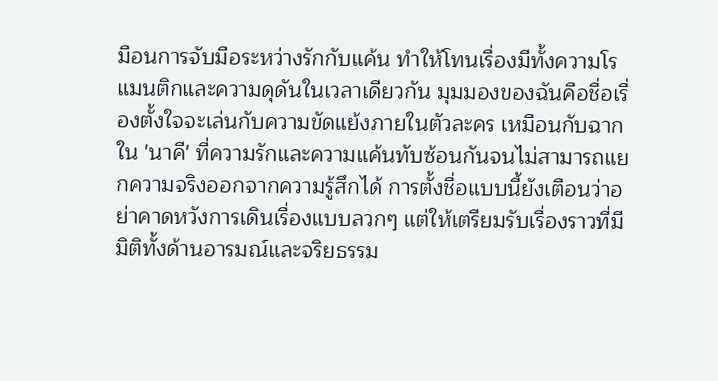มือนการจับมือระหว่างรักกับแค้น ทำให้โทนเรื่องมีทั้งความโรแมนติกและความดุดันในเวลาเดียวกัน มุมมองของฉันคือชื่อเรื่องตั้งใจจะเล่นกับความขัดแย้งภายในตัวละคร เหมือนกับฉากใน 'นาคี' ที่ความรักและความแค้นทับซ้อนกันจนไม่สามารถแยกความจริงออกจากความรู้สึกได้ การตั้งชื่อแบบนี้ยังเตือนว่าอย่าคาดหวังการเดินเรื่องแบบลวกๆ แต่ให้เตรียมรับเรื่องราวที่มีมิติทั้งด้านอารมณ์และจริยธรรม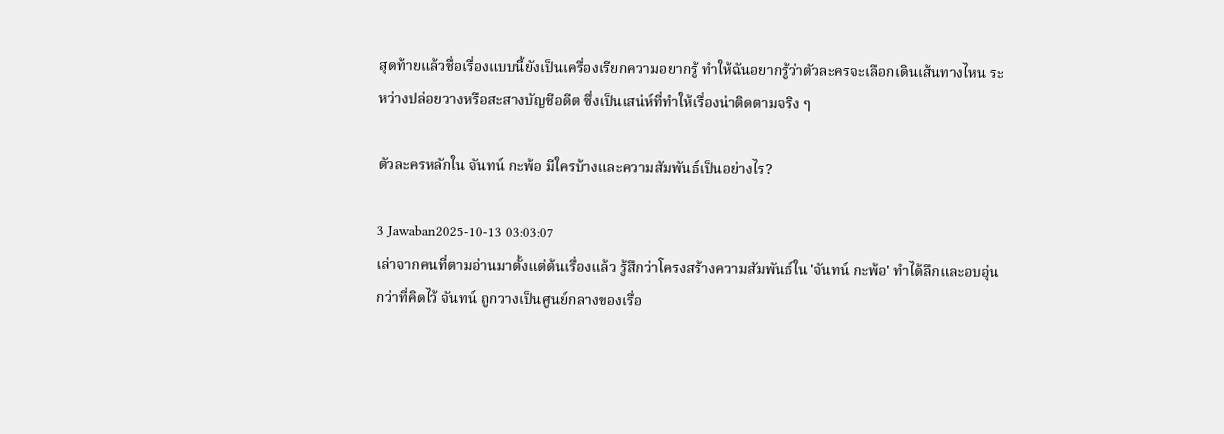สุดท้ายแล้วชื่อเรื่องแบบนี้ยังเป็นเครื่องเรียกความอยากรู้ ทำให้ฉันอยากรู้ว่าตัวละครจะเลือกเดินเส้นทางไหน ระหว่างปล่อยวางหรือสะสางบัญชีอดีต ซึ่งเป็นเสน่ห์ที่ทำให้เรื่องน่าติดตามจริง ๆ

ตัวละครหลักใน จันทน์ กะพ้อ มีใครบ้างและความสัมพันธ์เป็นอย่างไร?

3 Jawaban2025-10-13 03:03:07
เล่าจากคนที่ตามอ่านมาตั้งแต่ต้นเรื่องแล้ว รู้สึกว่าโครงสร้างความสัมพันธ์ใน 'จันทน์ กะพ้อ' ทำได้ลึกและอบอุ่นกว่าที่คิดไว้ จันทน์ ถูกวางเป็นศูนย์กลางของเรื่อ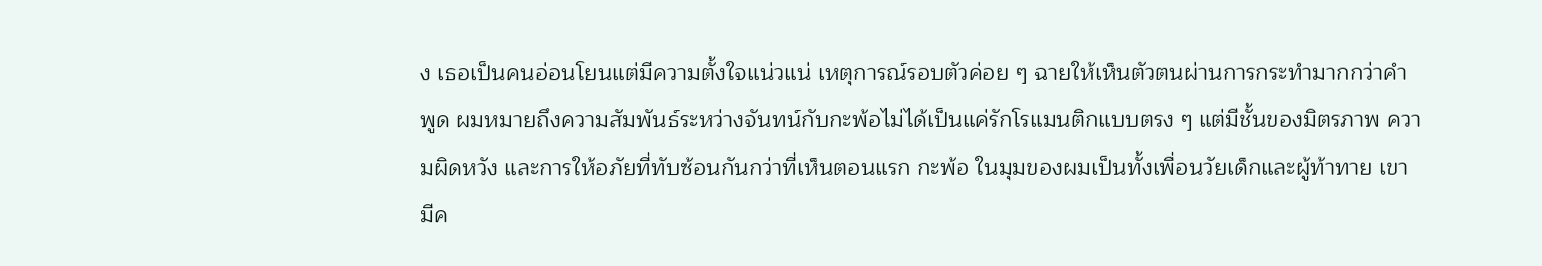ง เธอเป็นคนอ่อนโยนแต่มีความตั้งใจแน่วแน่ เหตุการณ์รอบตัวค่อย ๆ ฉายให้เห็นตัวตนผ่านการกระทำมากกว่าคำพูด ผมหมายถึงความสัมพันธ์ระหว่างจันทน์กับกะพ้อไม่ได้เป็นแค่รักโรแมนติกแบบตรง ๆ แต่มีชั้นของมิตรภาพ ความผิดหวัง และการให้อภัยที่ทับซ้อนกันกว่าที่เห็นตอนแรก กะพ้อ ในมุมของผมเป็นทั้งเพื่อนวัยเด็กและผู้ท้าทาย เขามีค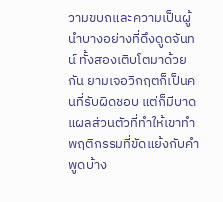วามขบถและความเป็นผู้นำบางอย่างที่ดึงดูดจันทน์ ทั้งสองเติบโตมาด้วยกัน ยามเจอวิกฤตก็เป็นคนที่รับผิดชอบ แต่ก็มีบาดแผลส่วนตัวที่ทำให้เขาทำพฤติกรรมที่ขัดแย้งกับคำพูดบ้าง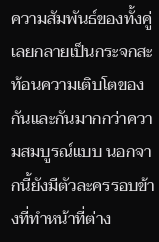ความสัมพันธ์ของทั้งคู่เลยกลายเป็นกระจกสะท้อนความเติบโตของกันและกันมากกว่าความสมบูรณ์แบบ นอกจากนี้ยังมีตัวละครรอบข้างที่ทำหน้าที่ต่าง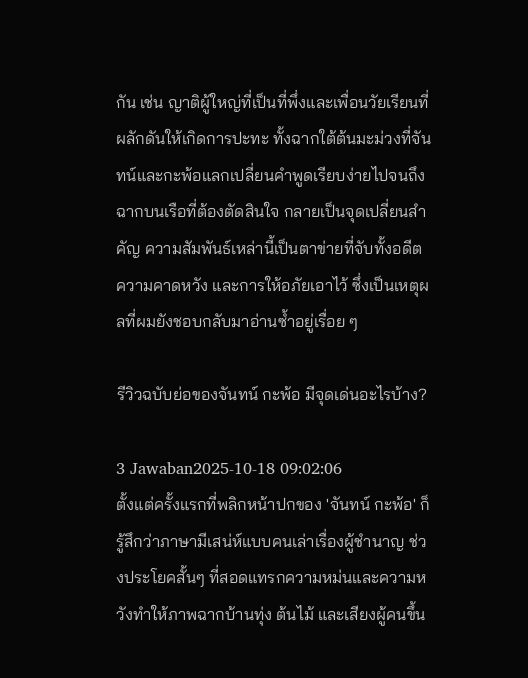กัน เช่น ญาติผู้ใหญ่ที่เป็นที่พึ่งและเพื่อนวัยเรียนที่ผลักดันให้เกิดการปะทะ ทั้งฉากใต้ต้นมะม่วงที่จันทน์และกะพ้อแลกเปลี่ยนคำพูดเรียบง่ายไปจนถึงฉากบนเรือที่ต้องตัดสินใจ กลายเป็นจุดเปลี่ยนสำคัญ ความสัมพันธ์เหล่านี้เป็นตาข่ายที่จับทั้งอดีต ความคาดหวัง และการให้อภัยเอาไว้ ซึ่งเป็นเหตุผลที่ผมยังชอบกลับมาอ่านซ้ำอยู่เรื่อย ๆ

รีวิวฉบับย่อของจันทน์ กะพ้อ มีจุดเด่นอะไรบ้าง?

3 Jawaban2025-10-18 09:02:06
ตั้งแต่ครั้งแรกที่พลิกหน้าปกของ 'จันทน์ กะพ้อ' ก็รู้สึกว่าภาษามีเสน่ห์แบบคนเล่าเรื่องผู้ชำนาญ ช่วงประโยคสั้นๆ ที่สอดแทรกความหม่นและความหวังทำให้ภาพฉากบ้านทุ่ง ต้นไม้ และเสียงผู้คนขึ้น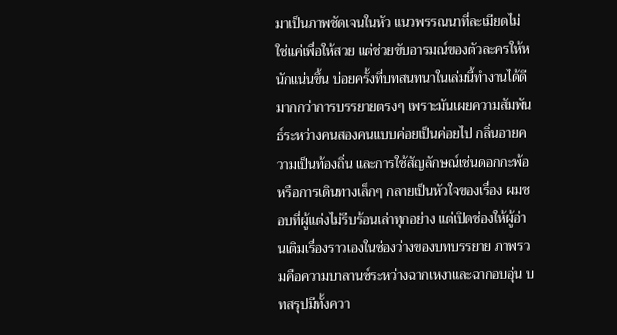มาเป็นภาพชัดเจนในหัว แนวพรรณนาที่ละเมียดไม่ใช่แค่เพื่อให้สวย แต่ช่วยขับอารมณ์ของตัวละครให้หนักแน่นขึ้น บ่อยครั้งที่บทสนทนาในเล่มนี้ทำงานได้ดีมากกว่าการบรรยายตรงๆ เพราะมันเผยความสัมพันธ์ระหว่างคนสองคนแบบค่อยเป็นค่อยไป กลิ่นอายความเป็นท้องถิ่น และการใช้สัญลักษณ์เช่นดอกกะพ้อ หรือการเดินทางเล็กๆ กลายเป็นหัวใจของเรื่อง ผมชอบที่ผู้แต่งไม่รีบร้อนเล่าทุกอย่าง แต่เปิดช่องให้ผู้อ่านเติมเรื่องราวเองในช่องว่างของบทบรรยาย ภาพรวมคือความบาลานซ์ระหว่างฉากเหงาและฉากอบอุ่น บทสรุปมีทั้งควา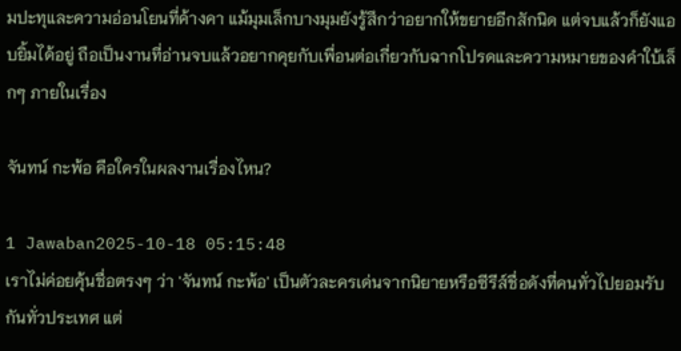มปะทุและความอ่อนโยนที่ค้างคา แม้มุมเล็กบางมุมยังรู้สึกว่าอยากให้ขยายอีกสักนิด แต่จบแล้วก็ยังแอบยิ้มได้อยู่ ถือเป็นงานที่อ่านจบแล้วอยากคุยกับเพื่อนต่อเกี่ยวกับฉากโปรดและความหมายของคำใบ้เล็กๆ ภายในเรื่อง

จันทน์ กะพ้อ คือใครในผลงานเรื่องไหน?

1 Jawaban2025-10-18 05:15:48
เราไม่ค่อยคุ้นชื่อตรงๆ ว่า 'จันทน์ กะพ้อ' เป็นตัวละครเด่นจากนิยายหรือซีรีส์ชื่อดังที่คนทั่วไปยอมรับกันทั่วประเทศ แต่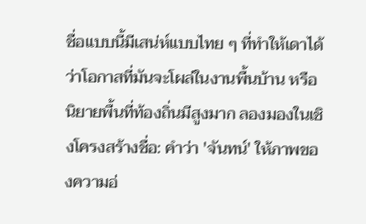ชื่อแบบนี้มีเสน่ห์แบบไทย ๆ ที่ทำให้เดาได้ว่าโอกาสที่มันจะโผล่ในงานพื้นบ้าน หรือนิยายพื้นที่ท้องถิ่นมีสูงมาก ลองมองในเชิงโครงสร้างชื่อ: คำว่า 'จันทน์' ให้ภาพของความอ่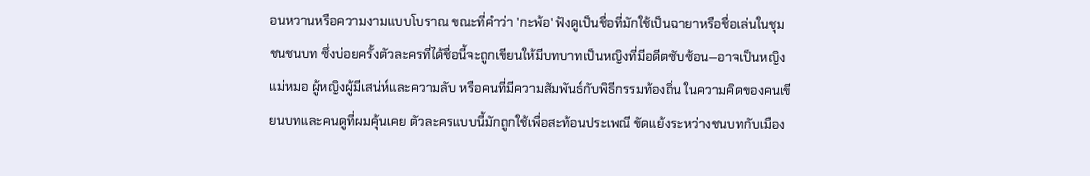อนหวานหรือความงามแบบโบราณ ขณะที่คำว่า 'กะพ้อ' ฟังดูเป็นชื่อที่มักใช้เป็นฉายาหรือชื่อเล่นในชุมชนชนบท ซึ่งบ่อยครั้งตัวละครที่ได้ชื่อนี้จะถูกเขียนให้มีบทบาทเป็นหญิงที่มีอดีตซับซ้อน—อาจเป็นหญิงแม่หมอ ผู้หญิงผู้มีเสน่ห์และความลับ หรือคนที่มีความสัมพันธ์กับพิธีกรรมท้องถิ่น ในความคิดของคนเขียนบทและคนดูที่ผมคุ้นเคย ตัวละครแบบนี้มักถูกใช้เพื่อสะท้อนประเพณี ขัดแย้งระหว่างชนบทกับเมือง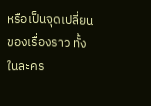หรือเป็นจุดเปลี่ยนของเรื่องราว ทั้งในละคร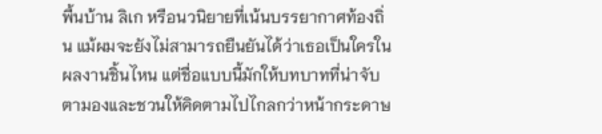พื้นบ้าน ลิเก หรือนวนิยายที่เน้นบรรยากาศท้องถิ่น แม้ผมจะยังไม่สามารถยืนยันได้ว่าเธอเป็นใครในผลงานชิ้นไหน แต่ชื่อแบบนี้มักให้บทบาทที่น่าจับตามองและชวนให้คิดตามไปไกลกว่าหน้ากระดาษ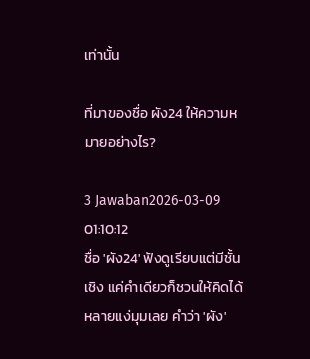เท่านั้น

ที่มาของชื่อ ผัง24 ให้ความหมายอย่างไร?

3 Jawaban2026-03-09 01:10:12
ชื่อ 'ผัง24' ฟังดูเรียบแต่มีชั้นเชิง แค่คำเดียวก็ชวนให้คิดได้หลายแง่มุมเลย คำว่า 'ผัง'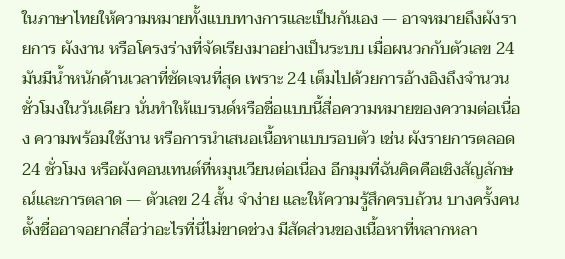ในภาษาไทยให้ความหมายทั้งแบบทางการและเป็นกันเอง — อาจหมายถึงผังรายการ ผังงาน หรือโครงร่างที่จัดเรียงมาอย่างเป็นระบบ เมื่อผนวกกับตัวเลข 24 มันมีน้ำหนักด้านเวลาที่ชัดเจนที่สุด เพราะ 24 เต็มไปด้วยการอ้างอิงถึงจำนวนชั่วโมงในวันเดียว นั่นทำให้แบรนด์หรือชื่อแบบนี้สื่อความหมายของความต่อเนื่อง ความพร้อมใช้งาน หรือการนำเสนอเนื้อหาแบบรอบตัว เช่น ผังรายการตลอด 24 ชั่วโมง หรือผังคอนเทนต์ที่หมุนเวียนต่อเนื่อง อีกมุมที่ฉันคิดคือเชิงสัญลักษณ์และการตลาด — ตัวเลข 24 สั้น จำง่าย และให้ความรู้สึกครบถ้วน บางครั้งคนตั้งชื่ออาจอยากสื่อว่าอะไรที่นี่ไม่ขาดช่วง มีสัดส่วนของเนื้อหาที่หลากหลา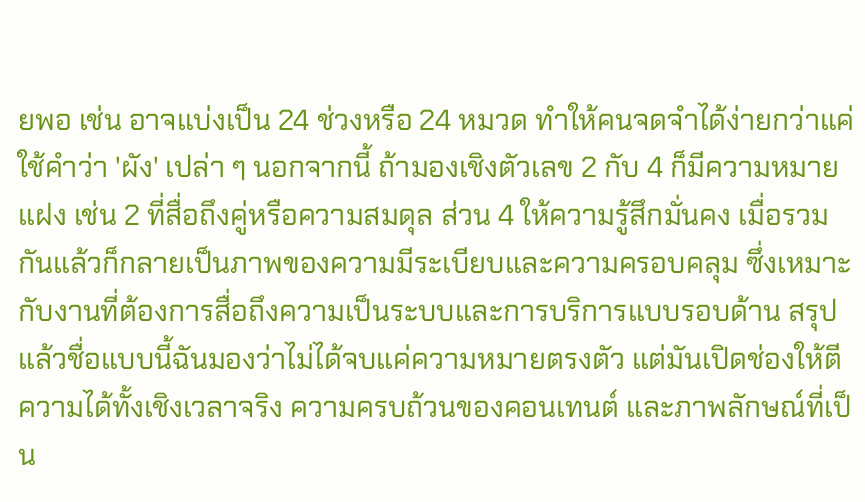ยพอ เช่น อาจแบ่งเป็น 24 ช่วงหรือ 24 หมวด ทำให้คนจดจำได้ง่ายกว่าแค่ใช้คำว่า 'ผัง' เปล่า ๆ นอกจากนี้ ถ้ามองเชิงตัวเลข 2 กับ 4 ก็มีความหมายแฝง เช่น 2 ที่สื่อถึงคู่หรือความสมดุล ส่วน 4 ให้ความรู้สึกมั่นคง เมื่อรวมกันแล้วก็กลายเป็นภาพของความมีระเบียบและความครอบคลุม ซึ่งเหมาะกับงานที่ต้องการสื่อถึงความเป็นระบบและการบริการแบบรอบด้าน สรุปแล้วชื่อแบบนี้ฉันมองว่าไม่ได้จบแค่ความหมายตรงตัว แต่มันเปิดช่องให้ตีความได้ทั้งเชิงเวลาจริง ความครบถ้วนของคอนเทนต์ และภาพลักษณ์ที่เป็น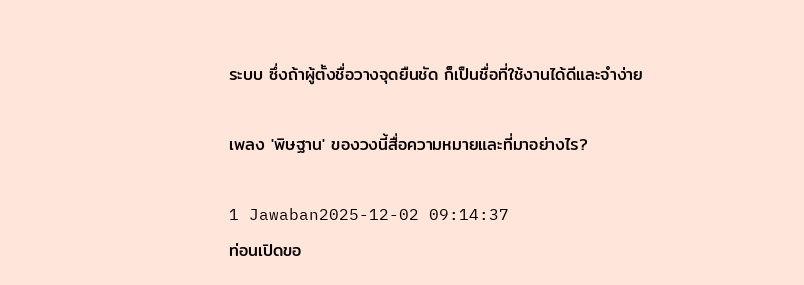ระบบ ซึ่งถ้าผู้ตั้งชื่อวางจุดยืนชัด ก็เป็นชื่อที่ใช้งานได้ดีและจำง่าย

เพลง 'พิษฐาน' ของวงนี้สื่อความหมายและที่มาอย่างไร?

1 Jawaban2025-12-02 09:14:37
ท่อนเปิดขอ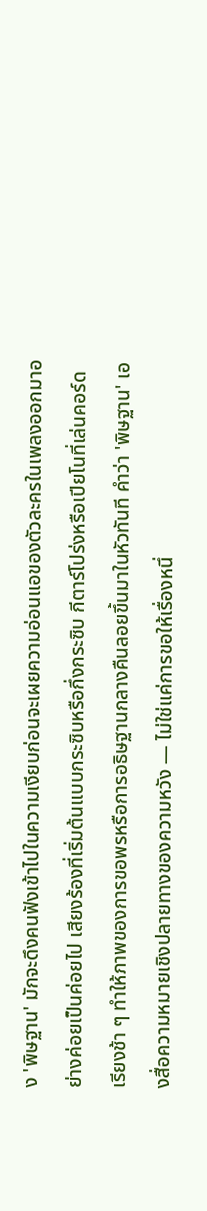ง 'พิษฐาน' มักจะดึงคนฟังเข้าไปในความเงียบก่อนจะเผยความอ่อนแอของตัวละครในเพลงออกมาอย่างค่อยเป็นค่อยไป เสียงร้องที่เริ่มต้นแบบกระซิบหรือกึ่งกระซิบ กีตาร์โปร่งหรือเปียโนที่เล่นคอร์ดเรียงช้า ๆ ทำให้ภาพของการขอพรหรือการอธิษฐานกลางคืนลอยขึ้นมาในหัวทันที คำว่า 'พิษฐาน' เองสื่อความหมายเชิงปลายทางของความหวัง — ไม่ใช่แค่การขอให้เรื่องหนึ่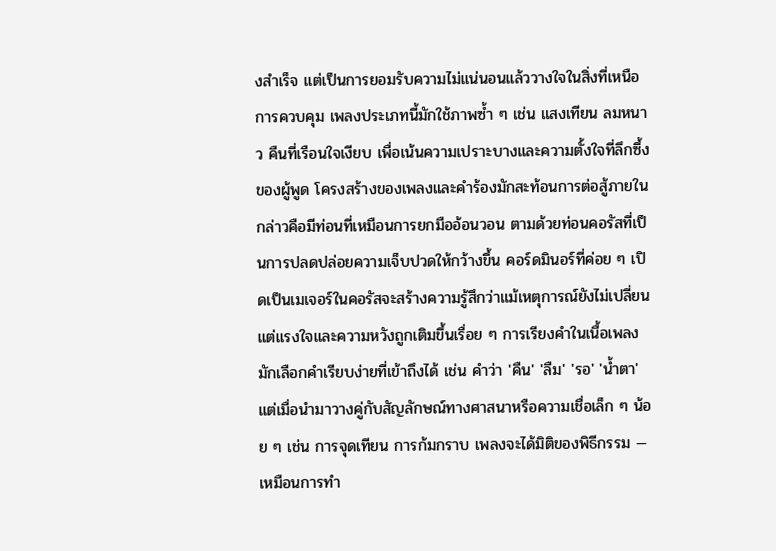งสำเร็จ แต่เป็นการยอมรับความไม่แน่นอนแล้ววางใจในสิ่งที่เหนือการควบคุม เพลงประเภทนี้มักใช้ภาพซ้ำ ๆ เช่น แสงเทียน ลมหนาว คืนที่เรือนใจเงียบ เพื่อเน้นความเปราะบางและความตั้งใจที่ลึกซึ้งของผู้พูด โครงสร้างของเพลงและคำร้องมักสะท้อนการต่อสู้ภายใน กล่าวคือมีท่อนที่เหมือนการยกมืออ้อนวอน ตามด้วยท่อนคอรัสที่เป็นการปลดปล่อยความเจ็บปวดให้กว้างขึ้น คอร์ดมินอร์ที่ค่อย ๆ เปิดเป็นเมเจอร์ในคอรัสจะสร้างความรู้สึกว่าแม้เหตุการณ์ยังไม่เปลี่ยน แต่แรงใจและความหวังถูกเติมขึ้นเรื่อย ๆ การเรียงคำในเนื้อเพลงมักเลือกคำเรียบง่ายที่เข้าถึงได้ เช่น คำว่า 'คืน' 'ลืม' 'รอ' 'น้ำตา' แต่เมื่อนำมาวางคู่กับสัญลักษณ์ทางศาสนาหรือความเชื่อเล็ก ๆ น้อย ๆ เช่น การจุดเทียน การก้มกราบ เพลงจะได้มิติของพิธีกรรม — เหมือนการทำ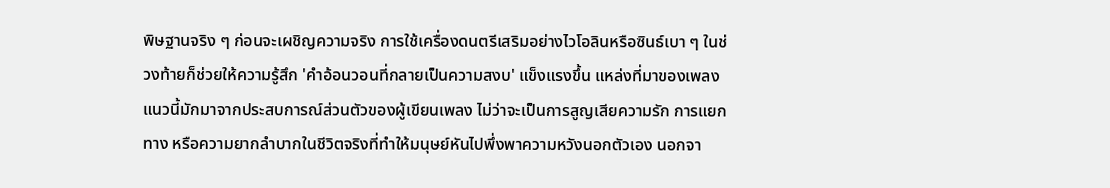พิษฐานจริง ๆ ก่อนจะเผชิญความจริง การใช้เครื่องดนตรีเสริมอย่างไวโอลินหรือซินธ์เบา ๆ ในช่วงท้ายก็ช่วยให้ความรู้สึก 'คำอ้อนวอนที่กลายเป็นความสงบ' แข็งแรงขึ้น แหล่งที่มาของเพลงแนวนี้มักมาจากประสบการณ์ส่วนตัวของผู้เขียนเพลง ไม่ว่าจะเป็นการสูญเสียความรัก การแยกทาง หรือความยากลำบากในชีวิตจริงที่ทำให้มนุษย์หันไปพึ่งพาความหวังนอกตัวเอง นอกจา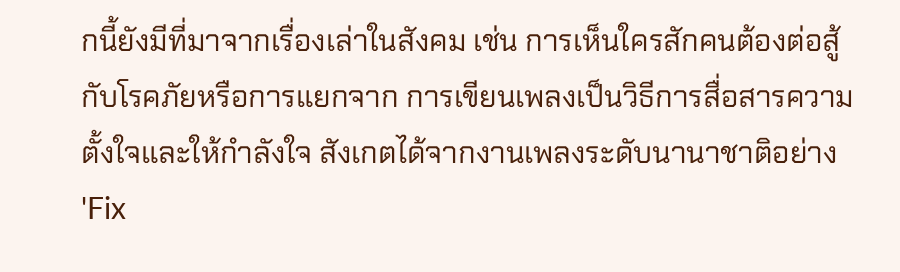กนี้ยังมีที่มาจากเรื่องเล่าในสังคม เช่น การเห็นใครสักคนต้องต่อสู้กับโรคภัยหรือการแยกจาก การเขียนเพลงเป็นวิธีการสื่อสารความตั้งใจและให้กำลังใจ สังเกตได้จากงานเพลงระดับนานาชาติอย่าง 'Fix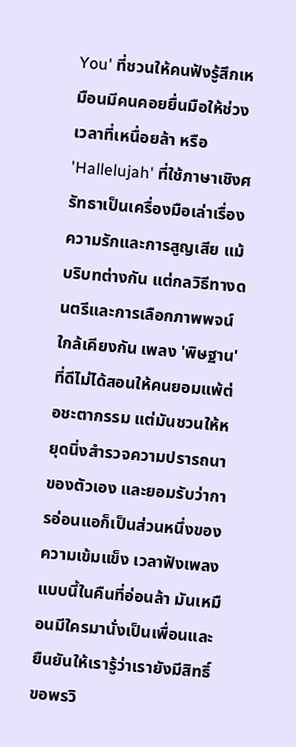You' ที่ชวนให้คนฟังรู้สึกเหมือนมีคนคอยยื่นมือให้ช่วงเวลาที่เหนื่อยล้า หรือ 'Hallelujah' ที่ใช้ภาษาเชิงศรัทธาเป็นเครื่องมือเล่าเรื่องความรักและการสูญเสีย แม้บริบทต่างกัน แต่กลวิธีทางดนตรีและการเลือกภาพพจน์ใกล้เคียงกัน เพลง 'พิษฐาน' ที่ดีไม่ได้สอนให้คนยอมแพ้ต่อชะตากรรม แต่มันชวนให้หยุดนิ่งสำรวจความปรารถนาของตัวเอง และยอมรับว่าการอ่อนแอก็เป็นส่วนหนึ่งของความเข้มแข็ง เวลาฟังเพลงแบบนี้ในคืนที่อ่อนล้า มันเหมือนมีใครมานั่งเป็นเพื่อนและยืนยันให้เรารู้ว่าเรายังมีสิทธิ์ขอพรวิ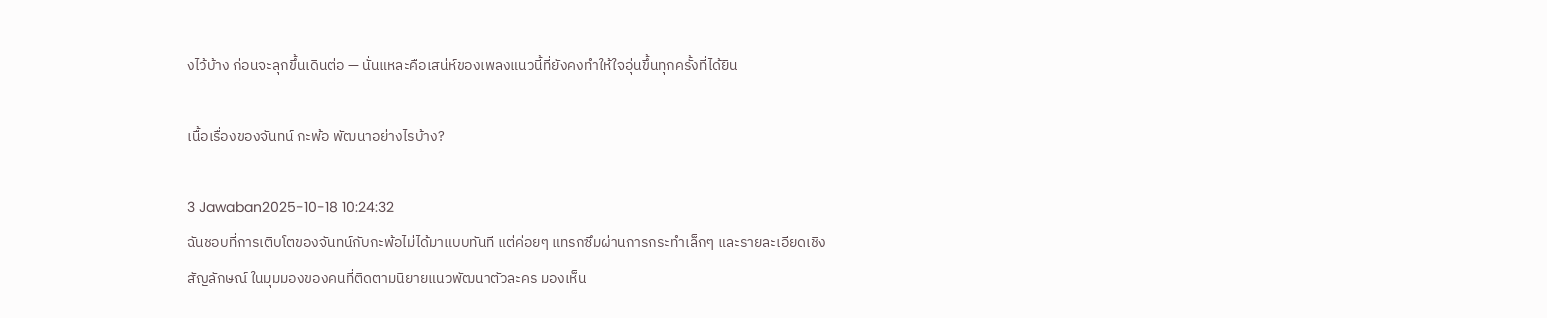งไว้บ้าง ก่อนจะลุกขึ้นเดินต่อ — นั่นแหละคือเสน่ห์ของเพลงแนวนี้ที่ยังคงทำให้ใจอุ่นขึ้นทุกครั้งที่ได้ยิน

เนื้อเรื่องของจันทน์ กะพ้อ พัฒนาอย่างไรบ้าง?

3 Jawaban2025-10-18 10:24:32
ฉันชอบที่การเติบโตของจันทน์กับกะพ้อไม่ได้มาแบบทันที แต่ค่อยๆ แทรกซึมผ่านการกระทำเล็กๆ และรายละเอียดเชิงสัญลักษณ์ ในมุมมองของคนที่ติดตามนิยายแนวพัฒนาตัวละคร มองเห็น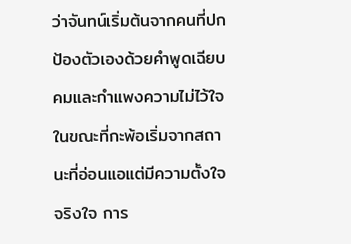ว่าจันทน์เริ่มต้นจากคนที่ปกป้องตัวเองด้วยคำพูดเฉียบคมและกำแพงความไม่ไว้ใจ ในขณะที่กะพ้อเริ่มจากสถานะที่อ่อนแอแต่มีความตั้งใจจริงใจ การ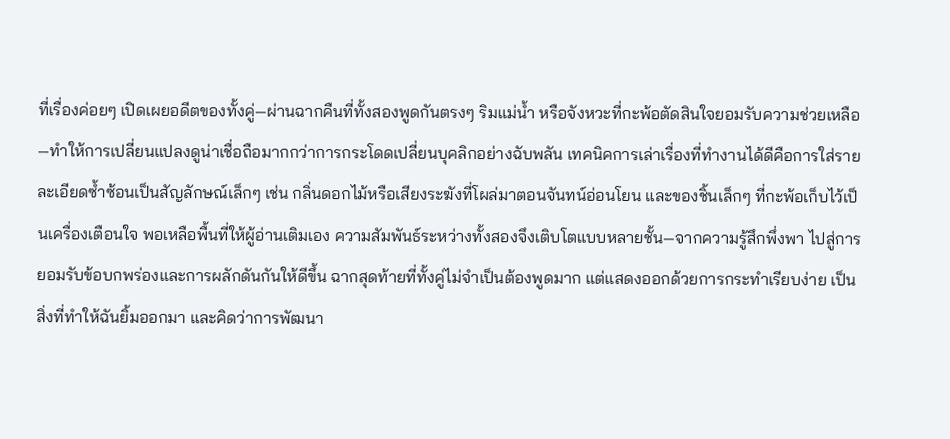ที่เรื่องค่อยๆ เปิดเผยอดีตของทั้งคู่—ผ่านฉากคืนที่ทั้งสองพูดกันตรงๆ ริมแม่น้ำ หรือจังหวะที่กะพ้อตัดสินใจยอมรับความช่วยเหลือ—ทำให้การเปลี่ยนแปลงดูน่าเชื่อถือมากกว่าการกระโดดเปลี่ยนบุคลิกอย่างฉับพลัน เทคนิคการเล่าเรื่องที่ทำงานได้ดีคือการใส่รายละเอียดซ้ำซ้อนเป็นสัญลักษณ์เล็กๆ เช่น กลิ่นดอกไม้หรือเสียงระฆังที่โผล่มาตอนจันทน์อ่อนโยน และของชิ้นเล็กๆ ที่กะพ้อเก็บไว้เป็นเครื่องเตือนใจ พอเหลือพื้นที่ให้ผู้อ่านเติมเอง ความสัมพันธ์ระหว่างทั้งสองจึงเติบโตแบบหลายชั้น—จากความรู้สึกพึ่งพา ไปสู่การยอมรับข้อบกพร่องและการผลักดันกันให้ดีขึ้น ฉากสุดท้ายที่ทั้งคู่ไม่จำเป็นต้องพูดมาก แต่แสดงออกด้วยการกระทำเรียบง่าย เป็นสิ่งที่ทำให้ฉันยิ้มออกมา และคิดว่าการพัฒนา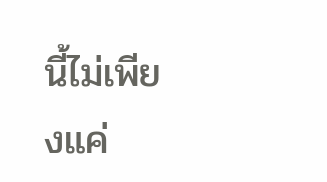นี้ไม่เพียงแค่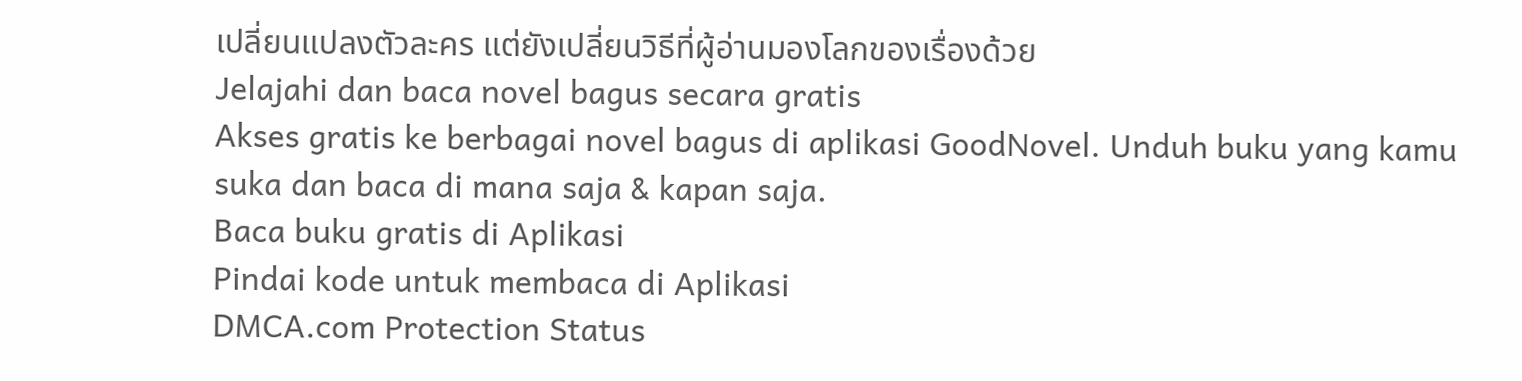เปลี่ยนแปลงตัวละคร แต่ยังเปลี่ยนวิธีที่ผู้อ่านมองโลกของเรื่องด้วย
Jelajahi dan baca novel bagus secara gratis
Akses gratis ke berbagai novel bagus di aplikasi GoodNovel. Unduh buku yang kamu suka dan baca di mana saja & kapan saja.
Baca buku gratis di Aplikasi
Pindai kode untuk membaca di Aplikasi
DMCA.com Protection Status